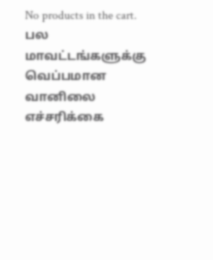No products in the cart.
பல மாவட்டங்களுக்கு வெப்பமான வானிலை எச்சரிக்கை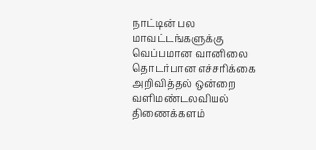நாட்டின் பல மாவட்டங்களுக்கு வெப்பமான வானிலை தொடர்பான எச்சரிக்கை அறிவித்தல் ஒன்றை வளிமண்டலவியல் திணைக்களம்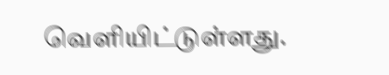வெளியிட்டுள்ளது.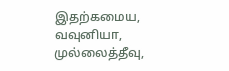இதற்கமைய, வவுனியா, முல்லைத்தீவு,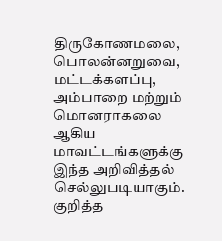திருகோணமலை, பொலன்னறுவை, மட்டக்களப்பு, அம்பாறை மற்றும் மொனராகலை ஆகிய மாவட்டங்களுக்கு இந்த அறிவித்தல் செல்லுபடியாகும்.
குறித்த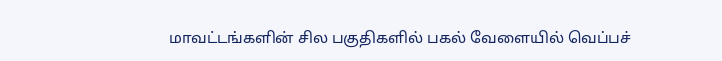மாவட்டங்களின் சில பகுதிகளில் பகல் வேளையில் வெப்பச்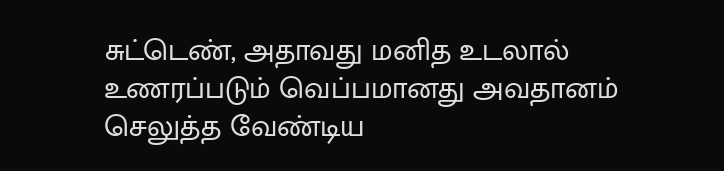சுட்டெண், அதாவது மனித உடலால் உணரப்படும் வெப்பமானது அவதானம் செலுத்த வேண்டிய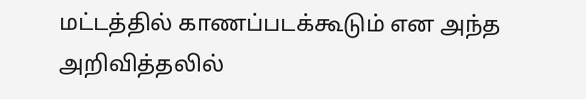மட்டத்தில் காணப்படக்கூடும் என அந்த அறிவித்தலில்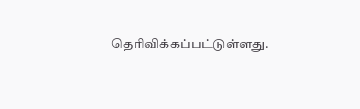தெரிவிக்கப்பட்டுள்ளது.